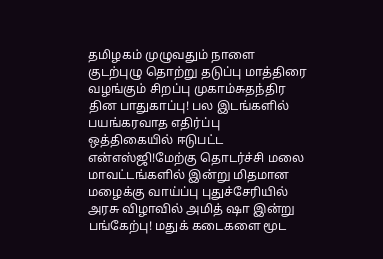தமிழகம் முழுவதும் நாளை குடற்புழு தொற்று தடுப்பு மாத்திரை வழங்கும் சிறப்பு முகாம்சுதந்திர தின பாதுகாப்பு! பல இடங்களில் பயங்கரவாத எதிர்ப்பு ஒத்திகையில் ஈடுபட்ட என்எஸ்ஜி!மேற்கு தொடர்ச்சி மலை மாவட்டங்களில் இன்று மிதமான மழைக்கு வாய்ப்பு புதுச்சேரியில் அரசு விழாவில் அமித் ஷா இன்று பங்கேற்பு! மதுக் கடைகளை மூட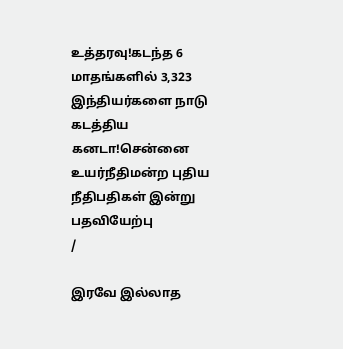உத்தரவு!கடந்த 6 மாதங்களில் 3,323 இந்தியர்களை நாடு கடத்திய கனடா!சென்னை உயர்நீதிமன்ற புதிய நீதிபதிகள் இன்று பதவியேற்பு
/

இரவே இல்லாத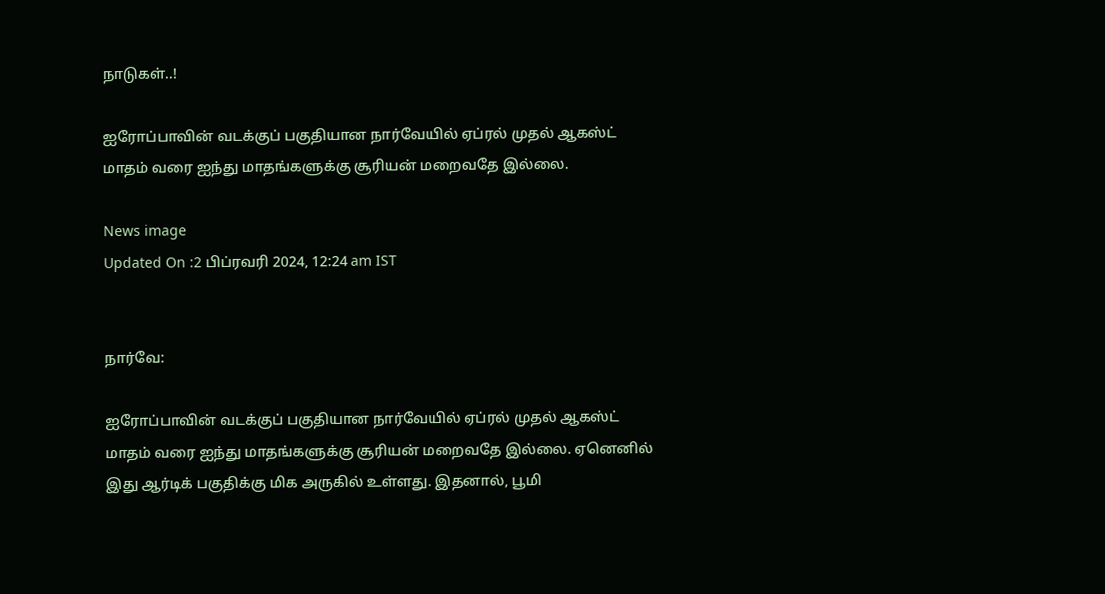நாடுகள்..!

ஐரோப்பாவின் வடக்குப் பகுதியான நார்வேயில் ஏப்ரல் முதல் ஆகஸ்ட் மாதம் வரை ஐந்து மாதங்களுக்கு சூரியன் மறைவதே இல்லை.

News image
Updated On :2 பிப்ரவரி 2024, 12:24 am IST


நார்வே:

ஐரோப்பாவின் வடக்குப் பகுதியான நார்வேயில் ஏப்ரல் முதல் ஆகஸ்ட் மாதம் வரை ஐந்து மாதங்களுக்கு சூரியன் மறைவதே இல்லை. ஏனெனில் இது ஆர்டிக் பகுதிக்கு மிக அருகில் உள்ளது. இதனால், பூமி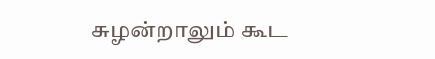சுழன்றாலும் கூட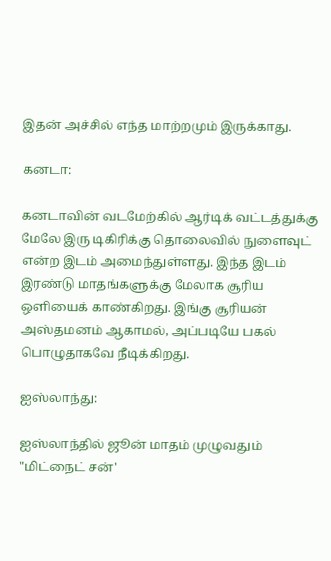இதன் அச்சில் எந்த மாற்றமும் இருக்காது.

கனடா:

கனடாவின் வடமேற்கில் ஆர்டிக் வட்டத்துக்கு மேலே இரு டிகிரிக்கு தொலைவில் நுளைவுட் என்ற இடம் அமைந்துள்ளது. இந்த இடம் இரண்டு மாதங்களுக்கு மேலாக சூரிய ஒளியைக் காண்கிறது. இங்கு சூரியன் அஸ்தமனம் ஆகாமல், அப்படியே பகல் பொழுதாகவே நீடிக்கிறது.

ஐஸ்லாந்து:

ஐஸ்லாந்தில் ஜூன் மாதம் முழுவதும் "மிட்நைட் சன்'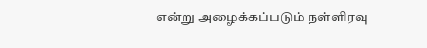என்று அழைக்கப்படும் நள்ளிரவு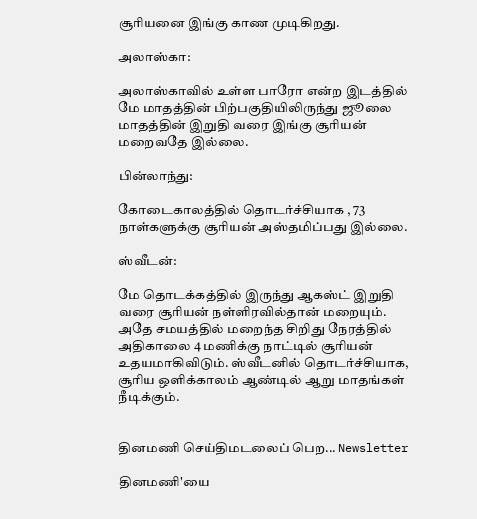சூரியனை இங்கு காண முடிகிறது.

அலாஸ்கா:

அலாஸ்காவில் உள்ள பாரோ என்ற இடத்தில் மே மாதத்தின் பிற்பகுதியிலிருந்து ஜூலை மாதத்தின் இறுதி வரை இங்கு சூரியன் மறைவதே இல்லை.

பின்லாந்து:

கோடைகாலத்தில் தொடர்ச்சியாக , 73 நாள்களுக்கு சூரியன் அஸ்தமிப்பது இல்லை.

ஸ்வீடன்:

மே தொடக்கத்தில் இருந்து ஆகஸ்ட் இறுதி வரை சூரியன் நள்ளிரவில்தான் மறையும். அதே சமயத்தில் மறைந்த சிறிது நேரத்தில் அதிகாலை 4 மணிக்கு நாட்டில் சூரியன் உதயமாகிவிடும். ஸ்வீடனில் தொடர்ச்சியாக, சூரிய ஒளிக்காலம் ஆண்டில் ஆறு மாதங்கள் நீடிக்கும்.


தினமணி செய்திமடலைப் பெற... Newsletter

தினமணி'யை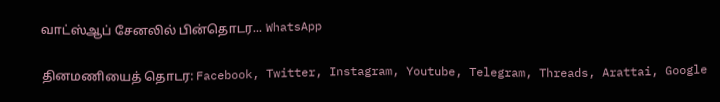வாட்ஸ்ஆப் சேனலில் பின்தொடர... WhatsApp

தினமணியைத் தொடர: Facebook, Twitter, Instagram, Youtube, Telegram, Threads, Arattai, Google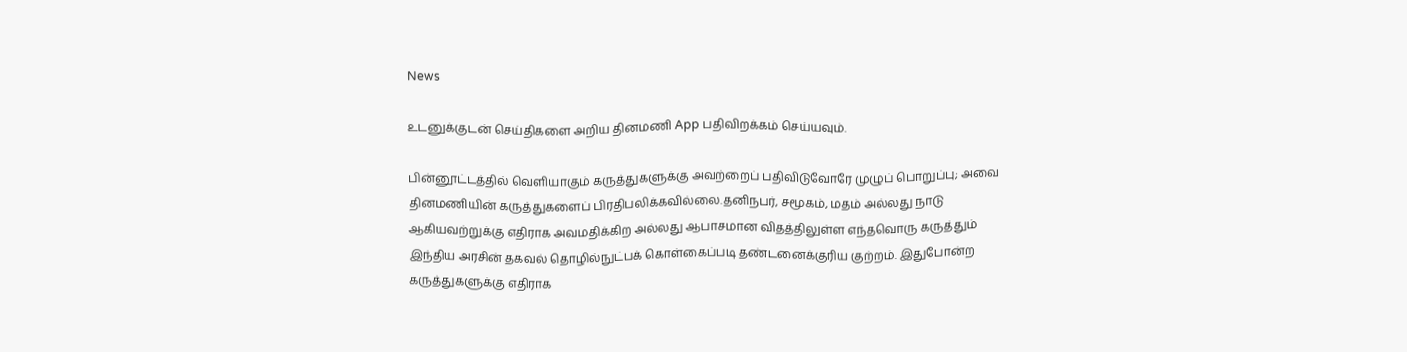News

உடனுக்குடன் செய்திகளை அறிய தினமணி App பதிவிறக்கம் செய்யவும்.

பின்னூட்டத்தில் வெளியாகும் கருத்துகளுக்கு அவற்றைப் பதிவிடுவோரே முழுப் பொறுப்பு; அவை தினமணியின் கருத்துகளைப் பிரதிபலிக்கவில்லை.தனிநபர், சமூகம், மதம் அல்லது நாடு ஆகியவற்றுக்கு எதிராக அவமதிக்கிற அல்லது ஆபாசமான விதத்திலுள்ள எந்தவொரு கருத்தும் இந்திய அரசின் தகவல் தொழில்நுட்பக் கொள்கைப்படி தண்டனைக்குரிய குற்றம். இதுபோன்ற கருத்துகளுக்கு எதிராக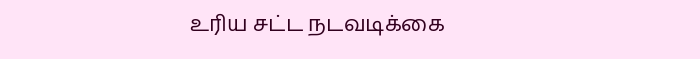உரிய சட்ட நடவடிக்கை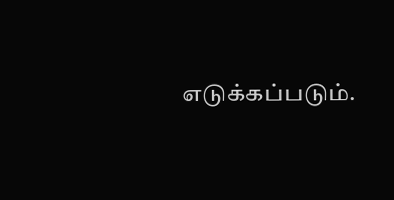எடுக்கப்படும்.